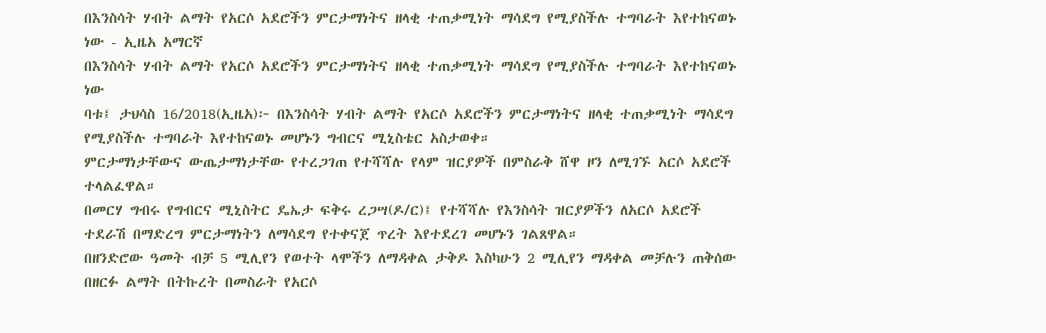በእንስሳት ሃብት ልማት የአርሶ አደሮችን ምርታማነትና ዘላቂ ተጠቃሚነት ማሳደግ የሚያስችሉ ተግባራት እየተከናወኑ ነው - ኢዜአ አማርኛ
በእንስሳት ሃብት ልማት የአርሶ አደሮችን ምርታማነትና ዘላቂ ተጠቃሚነት ማሳደግ የሚያስችሉ ተግባራት እየተከናወኑ ነው
ባቱ፤ ታህሳስ 16/2018(ኢዜአ)፦ በእንስሳት ሃብት ልማት የአርሶ አደሮችን ምርታማነትና ዘላቂ ተጠቃሚነት ማሳደግ የሚያስችሉ ተግባራት እየተከናወኑ መሆኑን ግብርና ሚኒስቴር አስታወቀ።
ምርታማነታቸውና ውጤታማነታቸው የተረጋገጠ የተሻሻሉ የላም ዝርያዎች በምስራቅ ሸዋ ዞን ለሚገኙ አርሶ አደሮች ተላልፈዋል።
በመርሃ ግብሩ የግብርና ሚኒስትር ዴኤታ ፍቅሩ ረጋሣ(ዶ/ር)፤ የተሻሻሉ የእንስሳት ዝርያዎችን ለአርሶ አደሮች ተደራሽ በማድረግ ምርታማነትን ለማሳደግ የተቀናጀ ጥረት እየተደረገ መሆኑን ገልጸዋል።
በዘንድሮው ዓመት ብቻ 5 ሚሊየን የወተት ላሞችን ለማዳቀል ታቅዶ እስካሁን 2 ሚሊየን ማዳቀል መቻሉን ጠቅሰው በዘርፉ ልማት በትኩረት በመስራት የአርሶ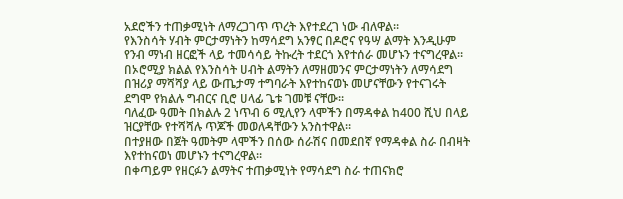አደሮችን ተጠቃሚነት ለማረጋገጥ ጥረት እየተደረገ ነው ብለዋል።
የእንስሳት ሃብት ምርታማነትን ከማሳደግ አንፃር በዶሮና የዓሣ ልማት እንዲሁም የንብ ማነብ ዘርፎች ላይ ተመሳሳይ ትኩረት ተደርጎ እየተሰራ መሆኑን ተናግረዋል።
በኦሮሚያ ክልል የእንስሳት ሀብት ልማትን ለማዘመንና ምርታማነትን ለማሳደግ በዝሪያ ማሻሻያ ላይ ውጤታማ ተግባራት እየተከናወኑ መሆናቸውን የተናገሩት ደግሞ የክልሉ ግብርና ቢሮ ሀላፊ ጌቱ ገመቹ ናቸው።
ባለፈው ዓመት በክልሉ 2 ነጥብ 6 ሚሊየን ላሞችን በማዳቀል ከ400 ሺህ በላይ ዝርያቸው የተሻሻሉ ጥጆች መወለዳቸውን አንስተዋል።
በተያዘው በጀት ዓመትም ላሞችን በሰው ሰራሽና በመደበኛ የማዳቀል ስራ በብዛት እየተከናወነ መሆኑን ተናግረዋል።
በቀጣይም የዘርፉን ልማትና ተጠቃሚነት የማሳደግ ስራ ተጠናክሮ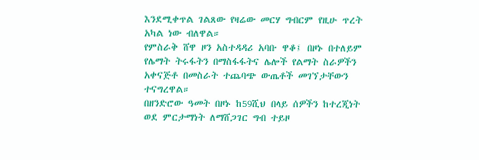እንደሚቀጥል ገልጸው የዛሬው መርሃ ግብርም የዚሁ ጥረት አካል ነው ብለዋል።
የምስራቅ ሸዋ ዞን አስተዳዳሪ አባቡ ዋቆ፤ በዞኑ በተለይም የሌማት ትሩፋትን በማስፋፋትና ሌሎች የልማት ስራዎችን አቀናጅቶ በመስራት ተጨባጭ ውጤቶች መገኘታቸውን ተናግረዋል።
በዘንድሮው ዓመት በዞኑ ከ59ሺህ በላይ ሰዎችን ከተረጂነት ወደ ምርታማነት ለማሸጋገር ግብ ተይዞ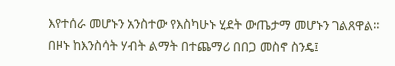እየተሰራ መሆኑን አንስተው የእስካሁኑ ሂደት ውጤታማ መሆኑን ገልጸዋል።
በዞኑ ከእንስሳት ሃብት ልማት በተጨማሪ በበጋ መስኖ ስንዴ፤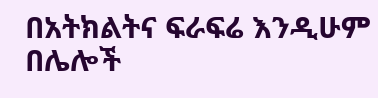በአትክልትና ፍራፍሬ እንዲሁም በሌሎች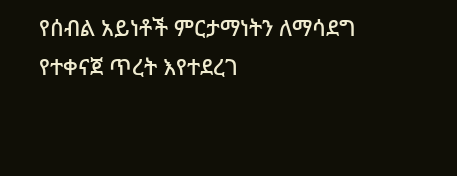የሰብል አይነቶች ምርታማነትን ለማሳደግ የተቀናጀ ጥረት እየተደረገ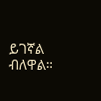ይገኛል ብለዋል።